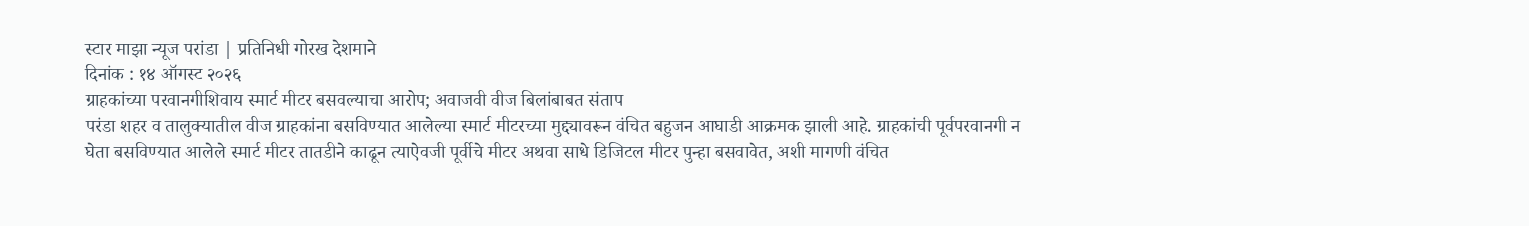स्टार माझा न्यूज परांडा | प्रतिनिधी गोरख देशमाने
दिनांक : १४ ऑगस्ट २०२६
ग्राहकांच्या परवानगीशिवाय स्मार्ट मीटर बसवल्याचा आरोप; अवाजवी वीज बिलांबाबत संताप
परंडा शहर व तालुक्यातील वीज ग्राहकांना बसविण्यात आलेल्या स्मार्ट मीटरच्या मुद्द्यावरून वंचित बहुजन आघाडी आक्रमक झाली आहे. ग्राहकांची पूर्वपरवानगी न घेता बसविण्यात आलेले स्मार्ट मीटर तातडीने काढून त्याऐवजी पूर्वीचे मीटर अथवा साधे डिजिटल मीटर पुन्हा बसवावेत, अशी मागणी वंचित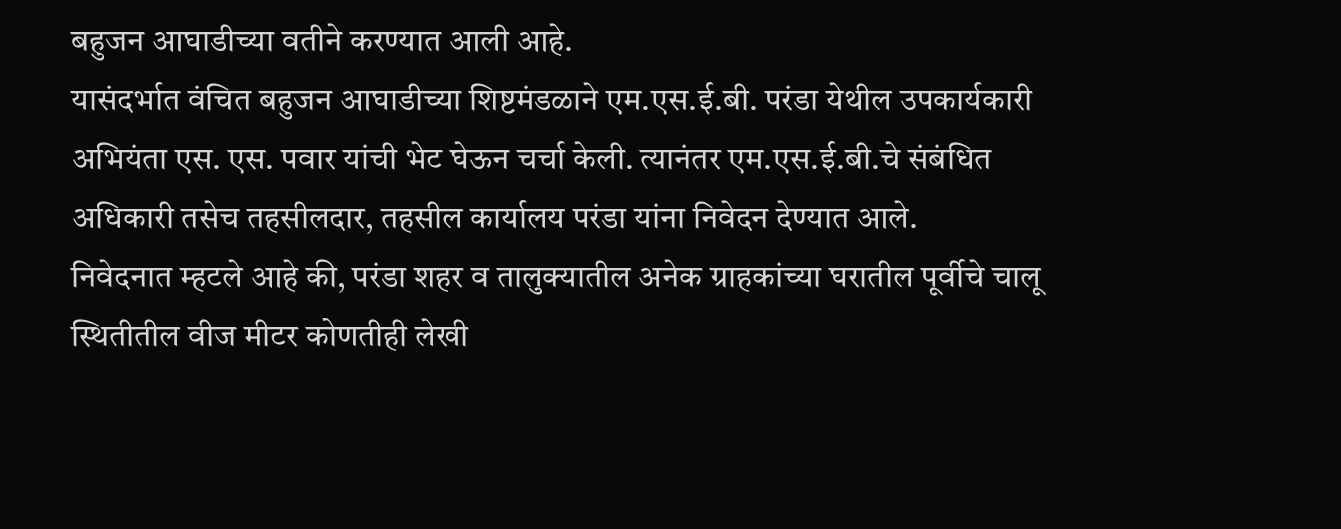बहुजन आघाडीच्या वतीने करण्यात आली आहे.
यासंदर्भात वंचित बहुजन आघाडीच्या शिष्टमंडळाने एम.एस.ई.बी. परंडा येथील उपकार्यकारी अभियंता एस. एस. पवार यांची भेट घेऊन चर्चा केली. त्यानंतर एम.एस.ई.बी.चे संबंधित अधिकारी तसेच तहसीलदार, तहसील कार्यालय परंडा यांना निवेदन देण्यात आले.
निवेदनात म्हटले आहे की, परंडा शहर व तालुक्यातील अनेक ग्राहकांच्या घरातील पूर्वीचे चालू स्थितीतील वीज मीटर कोणतीही लेखी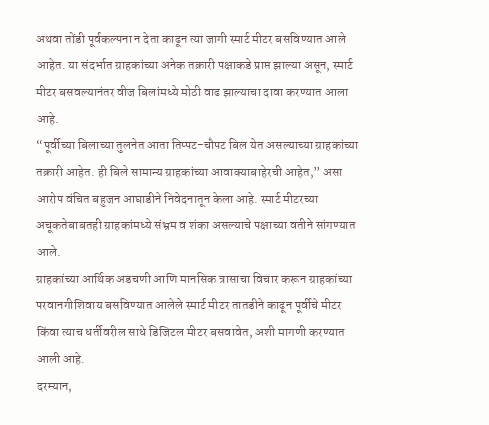अथवा तोंडी पूर्वकल्पना न देता काढून त्या जागी स्मार्ट मीटर बसविण्यात आले आहेत. या संदर्भात ग्राहकांच्या अनेक तक्रारी पक्षाकडे प्राप्त झाल्या असून, स्मार्ट मीटर बसवल्यानंतर वीज बिलांमध्ये मोठी वाढ झाल्याचा दावा करण्यात आला आहे.
“पूर्वीच्या बिलाच्या तुलनेत आता तिप्पट-चौपट बिल येत असल्याच्या ग्राहकांच्या तक्रारी आहेत. ही बिले सामान्य ग्राहकांच्या आवाक्याबाहेरची आहेत,” असा आरोप वंचित बहुजन आघाडीने निवेदनातून केला आहे. स्मार्ट मीटरच्या अचूकतेबाबतही ग्राहकांमध्ये संभ्रम व शंका असल्याचे पक्षाच्या वतीने सांगण्यात आले.
ग्राहकांच्या आर्थिक अडचणी आणि मानसिक त्रासाचा विचार करून ग्राहकांच्या परवानगीशिवाय बसविण्यात आलेले स्मार्ट मीटर तातडीने काढून पूर्वीचे मीटर किंवा त्याच धर्तीवरील साधे डिजिटल मीटर बसवावेत, अशी मागणी करण्यात आली आहे.
दरम्यान,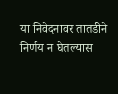या निवेदनावर तातडीने निर्णय न घेतल्यास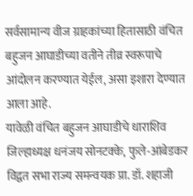सर्वसामान्य वीज ग्राहकांच्या हितासाठी वंचित बहुजन आघाडीच्या वतीने तीव्र स्वरूपाचे आंदोलन करण्यात येईल, असा इशारा देण्यात आला आहे.
यावेळी वंचित बहुजन आघाडीचे धाराशिव जिल्हाध्यक्ष धनंजय सोनटक्के, फुले-आंबेडकर विद्वत सभा राज्य समन्वयक प्रा. डॉ. शहाजी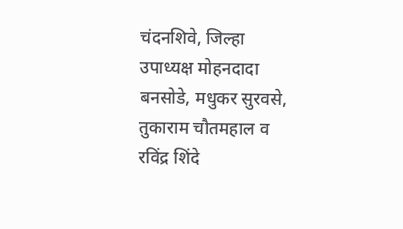चंदनशिवे, जिल्हा उपाध्यक्ष मोहनदादा बनसोडे, मधुकर सुरवसे, तुकाराम चौतमहाल व रविंद्र शिंदे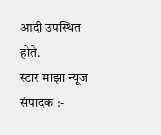आदी उपस्थित होते.
स्टार माझा न्यूज संपादक :-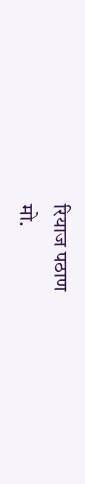रियाज पठाण
मो.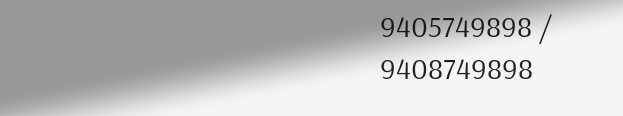9405749898 / 9408749898